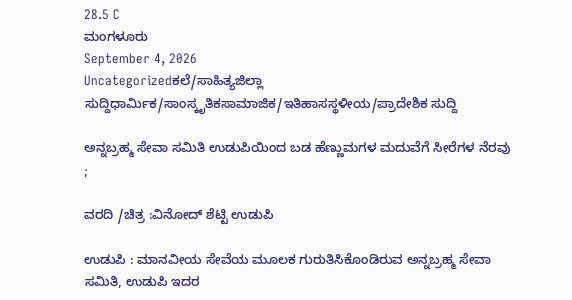28.5 C
ಮಂಗಳೂರು
September 4, 2026
Uncategorizedಕಲೆ/ಸಾಹಿತ್ಯಜಿಲ್ಲಾ ಸುದ್ದಿಧಾರ್ಮಿಕ/ಸಾಂಸ್ಕೃತಿಕಸಾಮಾಜಿಕ/ಇತಿಹಾಸಸ್ಥಳೀಯ/ಪ್ರಾದೇಶಿಕ ಸುದ್ದಿ

ಅನ್ನಬ್ರಹ್ಮ ಸೇವಾ ಸಮಿತಿ ಉಡುಪಿಯಿಂದ ಬಡ ಹೆಣ್ಣುಮಗಳ ಮದುವೆಗೆ ಸೀರೆಗಳ ನೆರವು ;

ವರದಿ /ಚಿತ್ರ :ವಿನೋದ್ ಶೆಟ್ಟಿ ಉಡುಪಿ

ಉಡುಪಿ : ಮಾನವೀಯ ಸೇವೆಯ ಮೂಲಕ ಗುರುತಿಸಿಕೊಂಡಿರುವ ಅನ್ನಬ್ರಹ್ಮ ಸೇವಾ ಸಮಿತಿ, ಉಡುಪಿ ಇದರ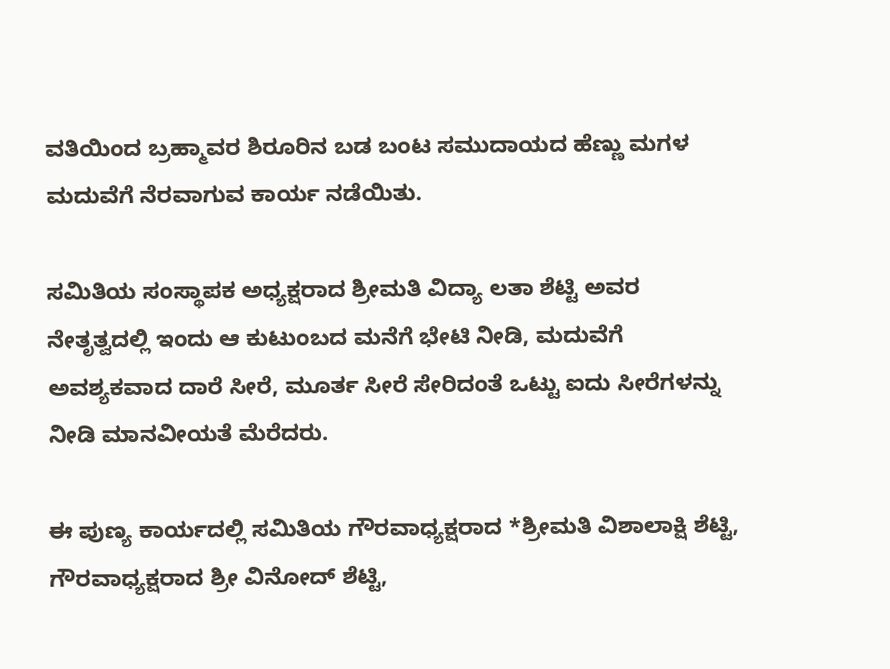ವತಿಯಿಂದ ಬ್ರಹ್ಮಾವರ ಶಿರೂರಿನ ಬಡ ಬಂಟ ಸಮುದಾಯದ ಹೆಣ್ಣು ಮಗಳ ಮದುವೆಗೆ ನೆರವಾಗುವ ಕಾರ್ಯ ನಡೆಯಿತು.

ಸಮಿತಿಯ ಸಂಸ್ಥಾಪಕ ಅಧ್ಯಕ್ಷರಾದ ಶ್ರೀಮತಿ ವಿದ್ಯಾ ಲತಾ ಶೆಟ್ಟಿ ಅವರ ನೇತೃತ್ವದಲ್ಲಿ ಇಂದು ಆ ಕುಟುಂಬದ ಮನೆಗೆ ಭೇಟಿ ನೀಡಿ, ಮದುವೆಗೆ ಅವಶ್ಯಕವಾದ ದಾರೆ ಸೀರೆ, ಮೂರ್ತ ಸೀರೆ ಸೇರಿದಂತೆ ಒಟ್ಟು ಐದು ಸೀರೆಗಳನ್ನು ನೀಡಿ ಮಾನವೀಯತೆ ಮೆರೆದರು.

ಈ ಪುಣ್ಯ ಕಾರ್ಯದಲ್ಲಿ ಸಮಿತಿಯ ಗೌರವಾಧ್ಯಕ್ಷರಾದ *ಶ್ರೀಮತಿ ವಿಶಾಲಾಕ್ಷಿ ಶೆಟ್ಟಿ, ಗೌರವಾಧ್ಯಕ್ಷರಾದ ಶ್ರೀ ವಿನೋದ್ ಶೆಟ್ಟಿ,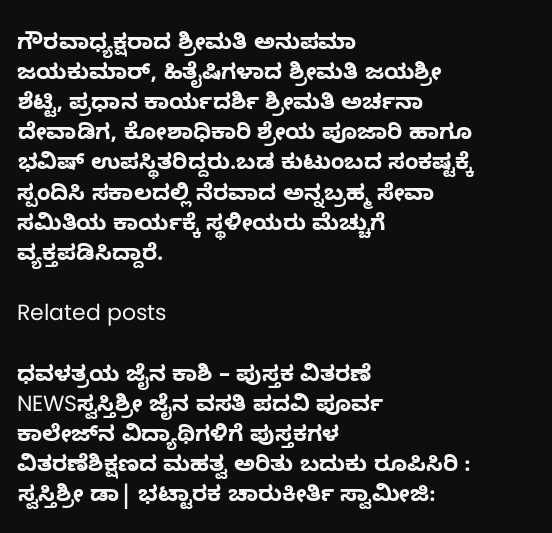ಗೌರವಾಧ್ಯಕ್ಷರಾದ ಶ್ರೀಮತಿ ಅನುಪಮಾ ಜಯಕುಮಾರ್, ಹಿತೈಷಿಗಳಾದ ಶ್ರೀಮತಿ ಜಯಶ್ರೀ ಶೆಟ್ಟಿ, ಪ್ರಧಾನ ಕಾರ್ಯದರ್ಶಿ ಶ್ರೀಮತಿ ಅರ್ಚನಾ ದೇವಾಡಿಗ, ಕೋಶಾಧಿಕಾರಿ ಶ್ರೇಯ ಪೂಜಾರಿ ಹಾಗೂ ಭವಿಷ್ ಉಪಸ್ಥಿತರಿದ್ದರು.ಬಡ ಕುಟುಂಬದ ಸಂಕಷ್ಟಕ್ಕೆ ಸ್ಪಂದಿಸಿ ಸಕಾಲದಲ್ಲಿ ನೆರವಾದ ಅನ್ನಬ್ರಹ್ಮ ಸೇವಾ ಸಮಿತಿಯ ಕಾರ್ಯಕ್ಕೆ ಸ್ಥಳೀಯರು ಮೆಚ್ಚುಗೆ ವ್ಯಕ್ತಪಡಿಸಿದ್ದಾರೆ.

Related posts

ಧವಳತ್ರಯ ಜೈನ ಕಾಶಿ – ಪುಸ್ತಕ ವಿತರಣೆ NEWSಸ್ವಸ್ತಿಶ್ರೀ ಜೈನ ವಸತಿ ಪದವಿ ಪೂರ್ವ ಕಾಲೇಜ್‌ನ ವಿದ್ಯಾಥಿಗಳಿಗೆ ಪುಸ್ತಕಗಳ ವಿತರಣೆಶಿಕ್ಷಣದ ಮಹತ್ವ ಅರಿತು ಬದುಕು ರೂಪಿಸಿರಿ : ಸ್ವಸ್ತಿಶ್ರೀ ಡಾ| ಭಟ್ಟಾರಕ ಚಾರುಕೀರ್ತಿ ಸ್ವಾಮೀಜಿ: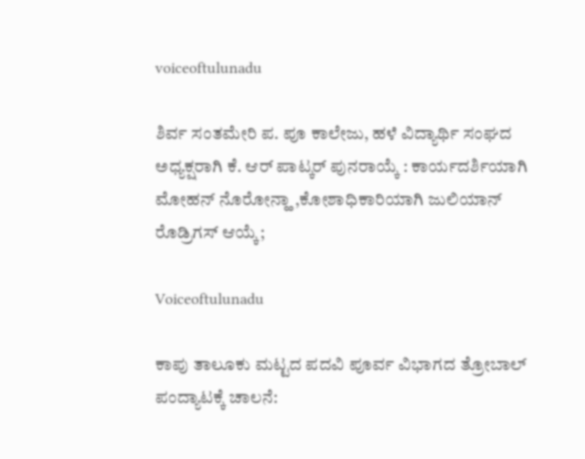voiceoftulunadu

ಶಿರ್ವ ಸಂತಮೇರಿ ಪ. ಪೂ ಕಾಲೇಜು, ಹಳೆ ವಿದ್ಯಾರ್ಥಿ ಸಂಘದ ಅಧ್ಯಕ್ಷರಾಗಿ ಕೆ. ಆರ್ ಪಾಟ್ಕರ್ ಪುನರಾಯ್ಕೆ : ಕಾರ್ಯದರ್ಶಿಯಾಗಿ ಮೋಹನ್ ನೊರೋನ್ಹಾ ,ಕೋಶಾಧಿಕಾರಿಯಾಗಿ ಜುಲಿಯಾನ್ ರೊಡ್ರಿಗಸ್ ಆಯ್ಕೆ;

Voiceoftulunadu

ಕಾಪು ತಾಲೂಕು ಮಟ್ಟದ ಪದವಿ ಪೂರ್ವ ವಿಭಾಗದ ತ್ರೋಬಾಲ್ ಪಂದ್ಯಾಟಕ್ಕೆ ಚಾಲನೆ: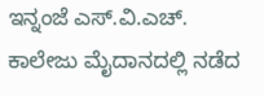ಇನ್ನಂಜೆ ಎಸ್.ವಿ.ಎಚ್. ಕಾಲೇಜು ಮೈದಾನದಲ್ಲಿ ನಡೆದ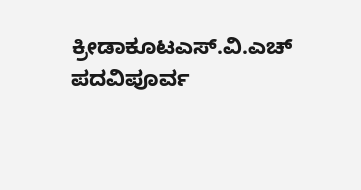ಕ್ರೀಡಾಕೂಟಎಸ್.ವಿ.ಎಚ್ ಪದವಿಪೂರ್ವ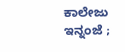ಕಾಲೇಜು ಇನ್ನಂಜೆ ;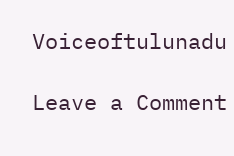Voiceoftulunadu

Leave a Comment